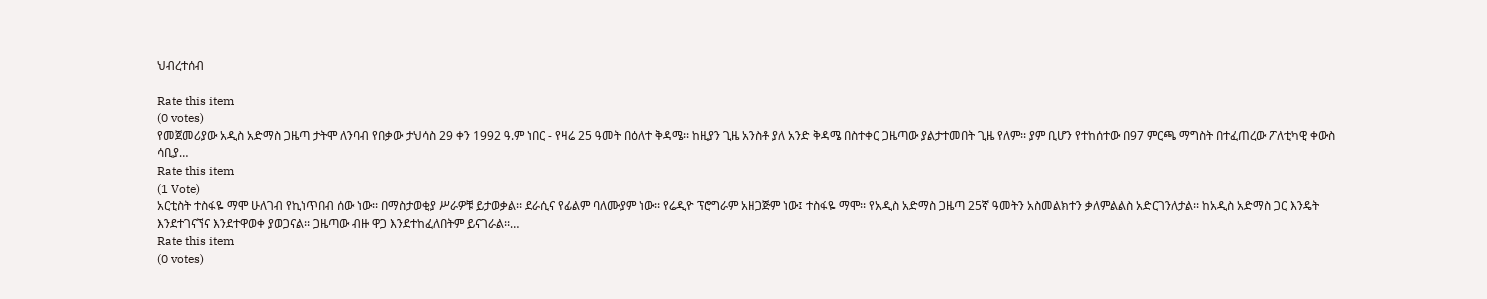ህብረተሰብ

Rate this item
(0 votes)
የመጀመሪያው አዲስ አድማስ ጋዜጣ ታትሞ ለንባብ የበቃው ታህሳስ 29 ቀን 1992 ዓ.ም ነበር - የዛሬ 25 ዓመት በዕለተ ቅዳሜ፡፡ ከዚያን ጊዜ አንስቶ ያለ አንድ ቅዳሜ በስተቀር ጋዜጣው ያልታተመበት ጊዜ የለም፡፡ ያም ቢሆን የተከሰተው በ97 ምርጫ ማግስት በተፈጠረው ፖለቲካዊ ቀውስ ሳቢያ…
Rate this item
(1 Vote)
አርቲስት ተስፋዬ ማሞ ሁለገብ የኪነጥበብ ሰው ነው፡፡ በማስታወቂያ ሥራዎቹ ይታወቃል፡፡ ደራሲና የፊልም ባለሙያም ነው፡፡ የሬዲዮ ፕሮግራም አዘጋጅም ነው፤ ተስፋዬ ማሞ፡፡ የአዲስ አድማስ ጋዜጣ 25ኛ ዓመትን አስመልክተን ቃለምልልስ አድርገንለታል፡፡ ከአዲስ አድማስ ጋር እንዴት እንደተገናኘና እንደተዋወቀ ያወጋናል፡፡ ጋዜጣው ብዙ ዋጋ እንደተከፈለበትም ይናገራል፡፡…
Rate this item
(0 votes)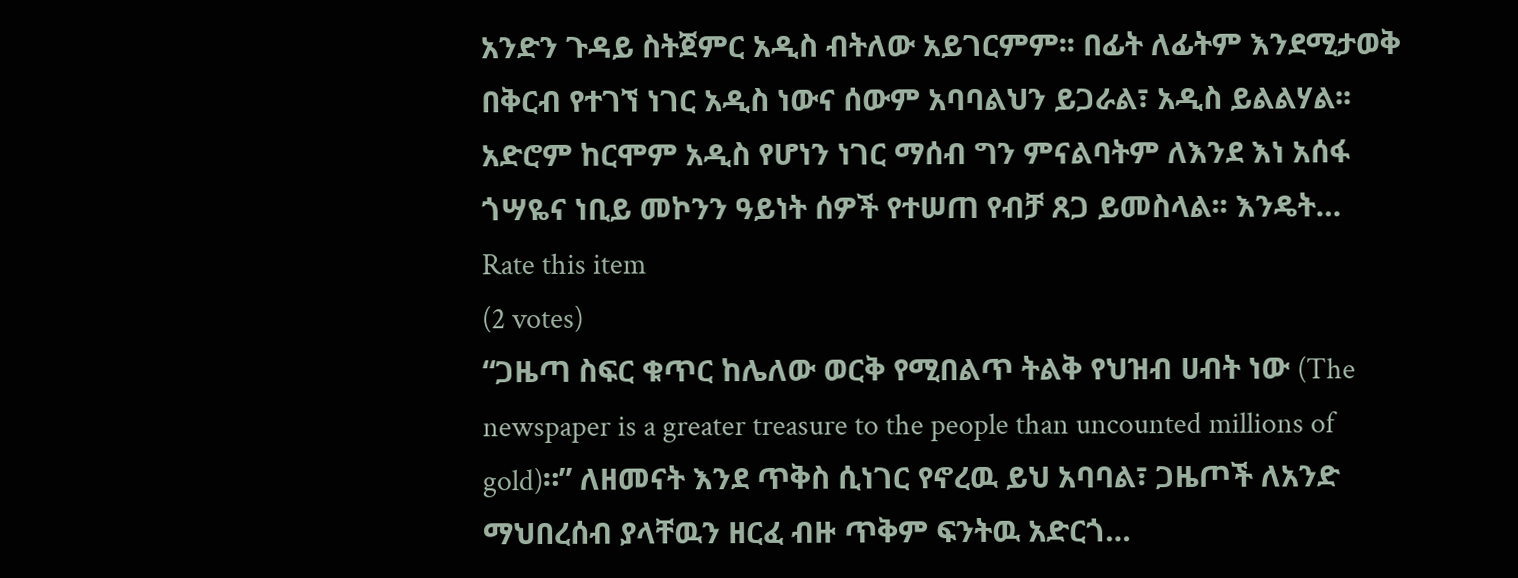አንድን ጉዳይ ስትጀምር አዲስ ብትለው አይገርምም፡፡ በፊት ለፊትም እንደሚታወቅ በቅርብ የተገኘ ነገር አዲስ ነውና ሰውም አባባልህን ይጋራል፣ አዲስ ይልልሃል፡፡ አድሮም ከርሞም አዲስ የሆነን ነገር ማሰብ ግን ምናልባትም ለእንደ እነ አሰፋ ጎሣዬና ነቢይ መኮንን ዓይነት ሰዎች የተሠጠ የብቻ ጸጋ ይመስላል፡፡ እንዴት…
Rate this item
(2 votes)
“ጋዜጣ ስፍር ቁጥር ከሌለው ወርቅ የሚበልጥ ትልቅ የህዝብ ሀብት ነው (The newspaper is a greater treasure to the people than uncounted millions of gold)።” ለዘመናት እንደ ጥቅስ ሲነገር የኖረዉ ይህ አባባል፣ ጋዜጦች ለአንድ ማህበረሰብ ያላቸዉን ዘርፈ ብዙ ጥቅም ፍንትዉ አድርጎ…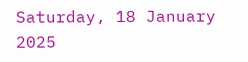Saturday, 18 January 2025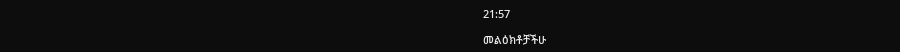21:57

መልዕክቶቻችሁ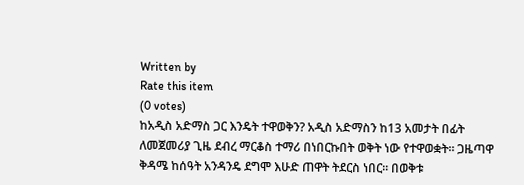Written by
Rate this item
(0 votes)
ከአዲስ አድማስ ጋር እንዴት ተዋወቅን? አዲስ አድማስን ከ13 አመታት በፊት ለመጀመሪያ ጊዜ ደብረ ማርቆስ ተማሪ በነበርኩበት ወቅት ነው የተዋወቋት። ጋዜጣዋ ቅዳሜ ከሰዓት አንዳንዴ ደግሞ እሁድ ጠዋት ትደርስ ነበር፡፡ በወቅቱ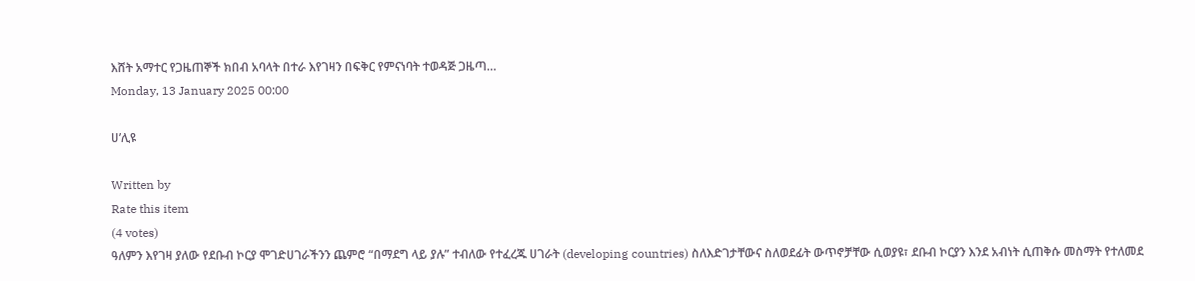እሸት አማተር የጋዜጠኞች ክበብ አባላት በተራ እየገዛን በፍቅር የምናነባት ተወዳጅ ጋዜጣ…
Monday, 13 January 2025 00:00

ሀ’ሊዩ

Written by
Rate this item
(4 votes)
ዓለምን እየገዛ ያለው የደቡብ ኮርያ ሞገድሀገራችንን ጨምሮ “በማደግ ላይ ያሉ” ተብለው የተፈረጁ ሀገራት (developing countries) ስለእድገታቸውና ስለወደፊት ውጥኖቻቸው ሲወያዩ፣ ደቡብ ኮርያን እንደ አብነት ሲጠቅሱ መስማት የተለመደ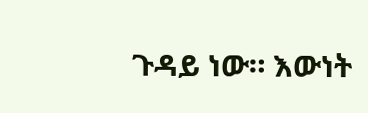ጉዳይ ነው። እውነት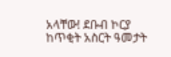አላቸው! ደቡብ ኮርያ ከጥቂት አስርት ዓመታት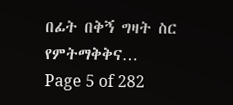በፊት በቅኝ ግዛት ስር የምትማቅቅና…
Page 5 of 282